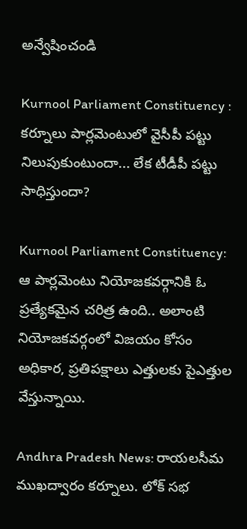అన్వేషించండి

Kurnool Parliament Constituency : కర్నూలు పార్లమెంటులో వైసీపీ పట్టు నిలుపుకుంటుందా... లేక టీడీపీ పట్టు సాధిస్తుందా?

Kurnool Parliament Constituency: ఆ పార్లమెంటు నియోజకవర్గానికి ఓ ప్రత్యేకమైన చరిత్ర ఉంది.. అలాంటి నియోజకవర్గంలో విజయం కోసం అధికార, ప్రతిపక్షాలు ఎత్తులకు పైఎత్తుల వేస్తున్నాయి.

Andhra Pradesh News: రాయలసీమ ముఖద్వారం కర్నూలు. లోక్ సభ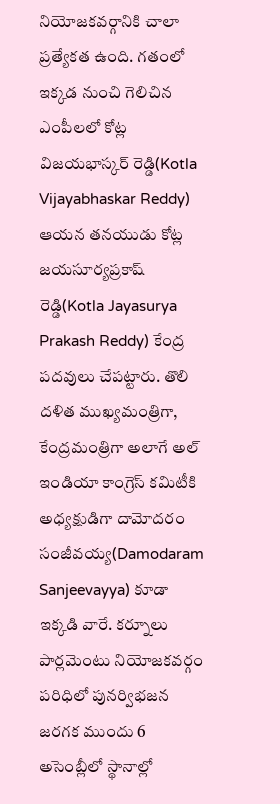నియోజకవర్గానికి చాలా ప్రత్యేకత ఉంది. గతంలో ఇక్కడ నుంచి గెలిచిన ఎంపీలలో కోట్ల విజయభాస్కర్ రెడ్డి(Kotla Vijayabhaskar Reddy) ఆయన తనయుడు కోట్ల జయసూర్యప్రకాష్ రెడ్డి(Kotla Jayasurya Prakash Reddy) కేంద్ర పదవులు చేపట్టారు. తొలి దళిత ముఖ్యమంత్రిగా, కేంద్రమంత్రిగా అలాగే అల్ ఇండియా కాంగ్రెస్ కమిటీకి  అధ్యక్షుడిగా దామోదరం సంజీవయ్య(Damodaram Sanjeevayya) కూడా ఇక్కడి వారే. కర్నూలు పార్లమెంటు నియోజకవర్గం పరిధిలో పునర్విభజన జరగక ముందు 6 అసెంబ్లీలో స్థానాల్లో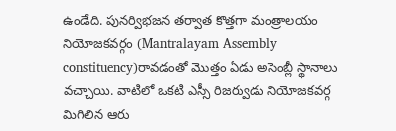ఉండేది. పునర్విభజన తర్వాత కొత్తగా మంత్రాలయం నియోజకవర్గం (Mantralayam Assembly constituency)రావడంతో మొత్తం ఏడు అసెంబ్లీ స్థానాలు వచ్చాయి. వాటిలో ఒకటి ఎస్సీ రిజర్వుడు నియోజకవర్గ మిగిలిన ఆరు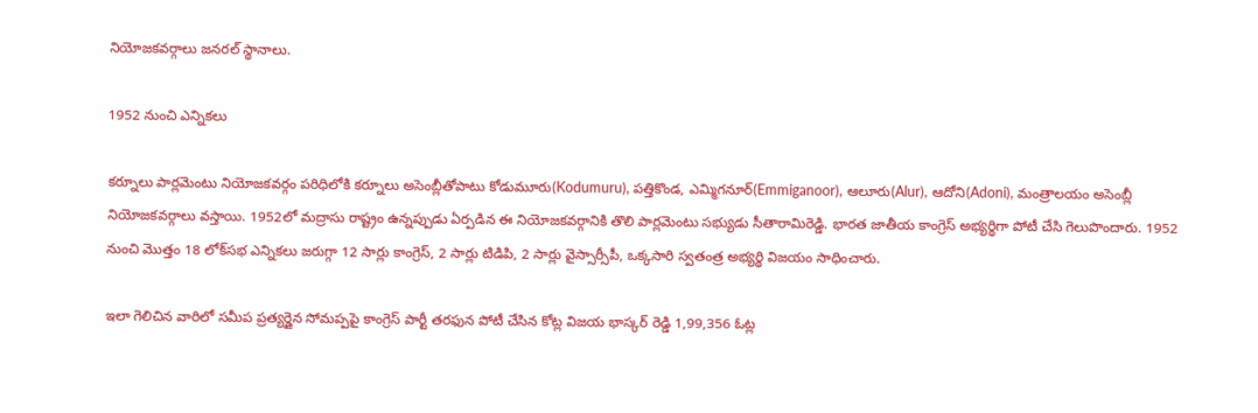నియోజకవర్గాలు జనరల్ స్థానాలు.

1952 నుంచి ఎన్నికలు

కర్నూలు పార్లమెంటు నియోజకవర్గం పరిధిలోకి కర్నూలు అసెంబ్లీతోపాటు కోడుమూరు(Kodumuru), పత్తికొండ, ఎమ్మిగనూర్(Emmiganoor), ఆలూరు(Alur), ఆదోని(Adoni), మంత్రాలయం అసెంబ్లీ నియోజకవర్గాలు వస్తాయి. 1952లో మద్రాసు రాష్ట్రం ఉన్నప్పుడు ఏర్పడిన ఈ నియోజకవర్గానికి తొలి పార్లమెంటు సభ్యుడు సీతారామిరెడ్డి. భారత జాతీయ కాంగ్రెస్‌ అభ్యర్థిగా పోటీ చేసి గెలుపొందారు. 1952 నుంచి మొత్తం 18 లోక్‌సభ ఎన్నికలు జరుగ్గా 12 సార్లు కాంగ్రెస్, 2 సార్లు టిడిపి, 2 సార్లు వైస్సార్సీపీ, ఒక్కసారి స్వతంత్ర అభ్యర్థి విజయం సాధించారు.

ఇలా గెలిచిన వారిలో సమీప ప్రత్యర్డైన సోమప్పపై కాంగ్రెస్ పార్టీ తరఫున పోటీ చేసిన కోట్ల విజయ భాస్కర్ రెడ్డి 1,99,356 ఓట్ల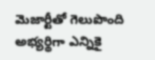మెజార్టీతో గెలుపొంది అభ్యర్థిగా ఎన్నికై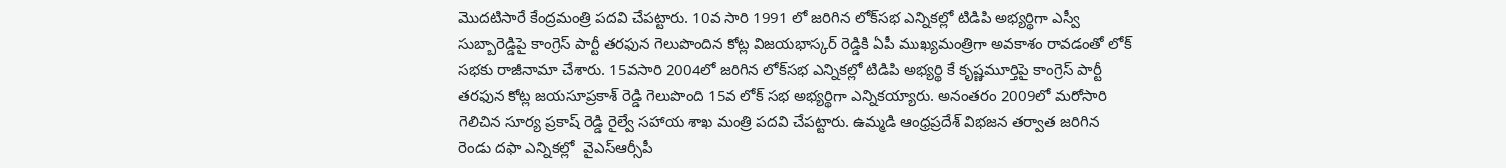మొదటిసారే కేంద్రమంత్రి పదవి చేపట్టారు. 10వ సారి 1991 లో జరిగిన లోక్‌సభ ఎన్నికల్లో టిడిపి అభ్యర్థిగా ఎస్వీ సుబ్బారెడ్డిపై కాంగ్రెస్ పార్టీ తరఫున గెలుపొందిన కోట్ల విజయభాస్కర్ రెడ్డికి ఏపీ ముఖ్యమంత్రిగా అవకాశం రావడంతో లోక్ సభకు రాజీనామా చేశారు. 15వసారి 2004లో జరిగిన లోక్‌సభ ఎన్నికల్లో టిడిపి అభ్యర్థి కే కృష్ణమూర్తిపై కాంగ్రెస్ పార్టీ తరఫున కోట్ల జయసూప్రకాశ్ రెడ్డి గెలుపొంది 15వ లోక్ సభ అభ్యర్థిగా ఎన్నికయ్యారు. అనంతరం 2009లో మరోసారి గెలిచిన సూర్య ప్రకాష్ రెడ్డి రైల్వే సహాయ శాఖ మంత్రి పదవి చేపట్టారు. ఉమ్మడి ఆంధ్రప్రదేశ్ విభజన తర్వాత జరిగిన రెండు దఫా ఎన్నికల్లో  వైఎస్ఆర్సీపీ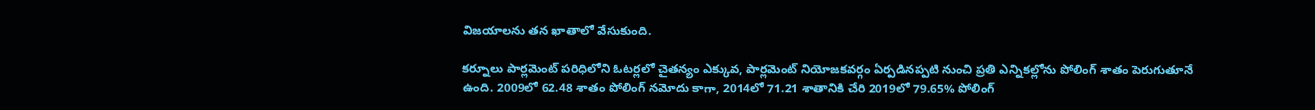విజయాలను తన ఖాతాలో వేసుకుంది.

కర్నూలు పార్లమెంట్ పరిధిలోని ఓటర్లలో చైతన్యం ఎక్కువ, పార్లమెంట్ నియోజకవర్గం ఏర్పడినప్పటి నుంచి ప్రతి ఎన్నికల్లోను పోలింగ్ శాతం పెరుగుతూనే ఉంది. 2009లో 62.48 శాతం పోలింగ్ నమోదు కాగా, 2014లో 71.21 శాతానికి చేరి 2019లో 79.65% పోలింగ్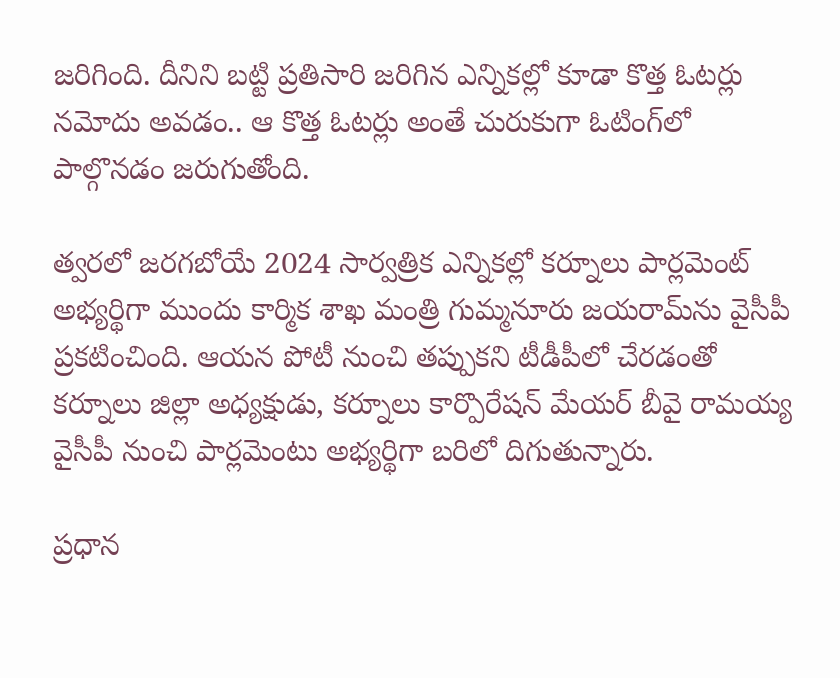జరిగింది. దీనిని బట్టి ప్రతిసారి జరిగిన ఎన్నికల్లో కూడా కొత్త ఓటర్లు నమోదు అవడం.. ఆ కొత్త ఓటర్లు అంతే చురుకుగా ఓటింగ్‌లో పాల్గొనడం జరుగుతోంది.

త్వరలో జరగబోయే 2024 సార్వత్రిక ఎన్నికల్లో కర్నూలు పార్లమెంట్ అభ్యర్థిగా ముందు కార్మిక శాఖ మంత్రి గుమ్మనూరు జయరామ్‌ను వైసీపీ ప్రకటించింది. ఆయన పోటీ నుంచి తప్పుకని టీడీపీలో చేరడంతో కర్నూలు జిల్లా అధ్యక్షుడు, కర్నూలు కార్పొరేషన్ మేయర్ బీవై రామయ్య వైసీపీ నుంచి పార్లమెంటు అభ్యర్థిగా బరిలో దిగుతున్నారు.

ప్రధాన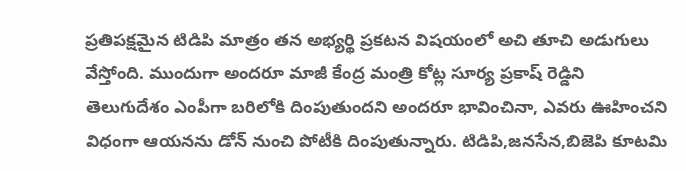ప్రతిపక్షమైన టిడిపి మాత్రం తన అభ్యర్థి ప్రకటన విషయంలో అచి తూచి అడుగులు వేస్తోంది. ముందుగా అందరూ మాజీ కేంద్ర మంత్రి కోట్ల సూర్య ప్రకాష్ రెడ్డిని తెలుగుదేశం ఎంపీగా బరిలోకి దింపుతుందని అందరూ భావించినా, ఎవరు ఊహించని విధంగా ఆయనను డోన్ నుంచి పోటీకి దింపుతున్నారు. టిడిపి,జనసేన,బిజెపి కూటమి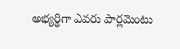అభ్యర్థిగా ఎవరు పార్లమెంటు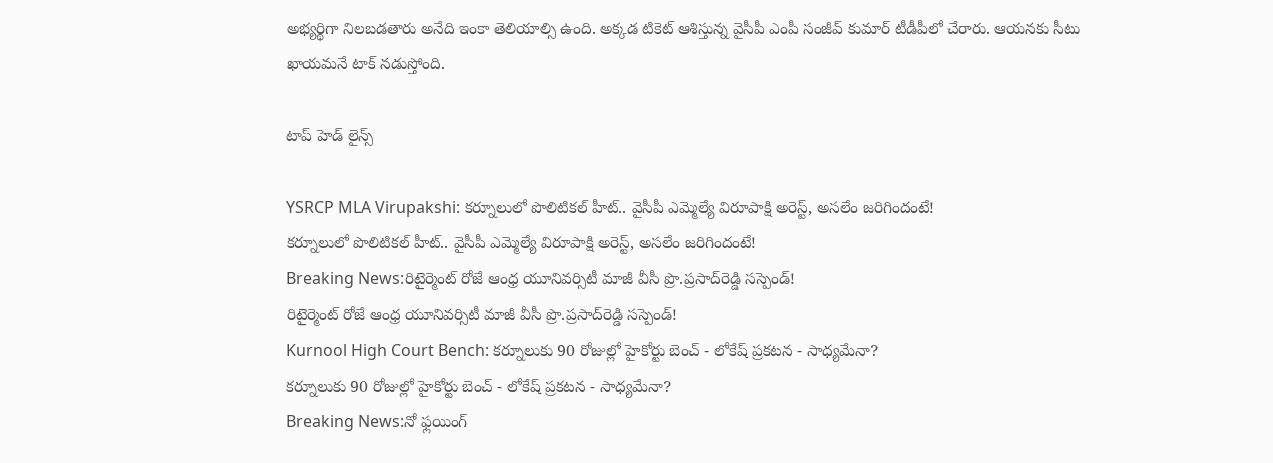అభ్యర్థిగా నిలబడతారు అనేది ఇంకా తెలియాల్సి ఉంది. అక్కడ టికెట్ ఆశిస్తున్న వైసీపీ ఎంపీ సంజీవ్ కుమార్ టీడీపీలో చేరారు. ఆయనకు సీటు ఖాయమనే టాక్ నడుస్తోంది.

టాప్ హెడ్ లైన్స్

YSRCP MLA Virupakshi: కర్నూలులో పొలిటికల్ హీట్.. వైసీపీ ఎమ్మెల్యే విరూపాక్షి అరెస్ట్, అసలేం జరిగిందంటే!
కర్నూలులో పొలిటికల్ హీట్.. వైసీపీ ఎమ్మెల్యే విరూపాక్షి అరెస్ట్, అసలేం జరిగిందంటే!
Breaking News:రిటైర్మెంట్‌ రోజే ఆంధ్ర యూనివర్సిటీ మాజీ వీసీ ప్రొ.ప్రసాద్‌రెడ్డి సస్పెండ్!
రిటైర్మెంట్‌ రోజే ఆంధ్ర యూనివర్సిటీ మాజీ వీసీ ప్రొ.ప్రసాద్‌రెడ్డి సస్పెండ్!
Kurnool High Court Bench: కర్నూలుకు 90 రోజుల్లో హైకోర్టు బెంచ్ - లోకేష్ ప్రకటన - సాధ్యమేనా?
కర్నూలుకు 90 రోజుల్లో హైకోర్టు బెంచ్ - లోకేష్ ప్రకటన - సాధ్యమేనా?
Breaking News:నో ఫ్లయింగ్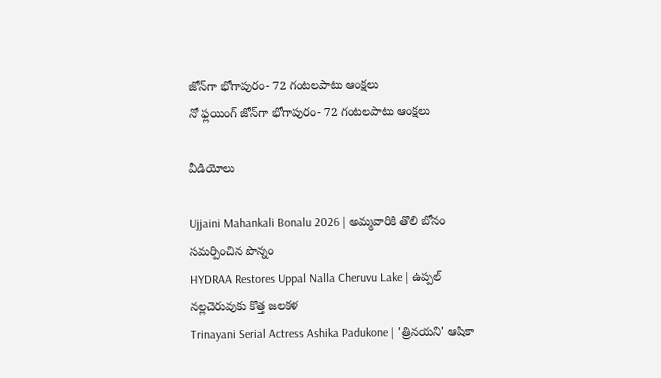జోన్‌గా భోగాపురం- 72 గంటలపాటు ఆంక్షలు
నో ఫ్లయింగ్ జోన్‌గా భోగాపురం- 72 గంటలపాటు ఆంక్షలు

వీడియోలు

Ujjaini Mahankali Bonalu 2026 | అమ్మవారికి తొలి బోనం సమర్పించిన పొన్నం
HYDRAA Restores Uppal Nalla Cheruvu Lake | ఉప్పల్ నల్లచెరువుకు కొత్త జలకళ
Trinayani Serial Actress Ashika Padukone | 'త్రినయని' ఆషికా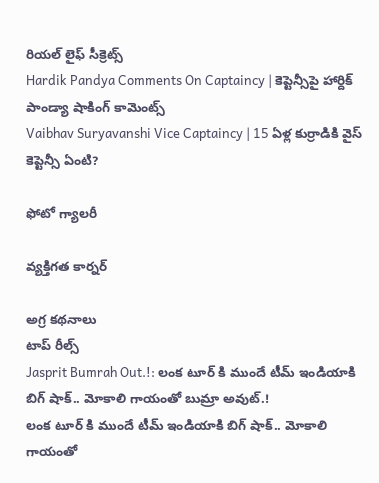రియల్ లైఫ్ సీక్రెట్స్
Hardik Pandya Comments On Captaincy | కెప్టెన్సీపై హార్దిక్ పాండ్యా షాకింగ్ కామెంట్స్
Vaibhav Suryavanshi Vice Captaincy | 15 ఏళ్ల కుర్రాడికి వైస్ కెప్టెన్సీ ఏంటి?

ఫోటో గ్యాలరీ

వ్యక్తిగత కార్నర్

అగ్ర కథనాలు
టాప్ రీల్స్
Jasprit Bumrah Out.!: లంక టూర్ కి ముందే టీమ్ ఇండియాకి బిగ్ షాక్.. మోకాలి గాయంతో బుమ్రా అవుట్.!
లంక టూర్ కి ముందే టీమ్ ఇండియాకి బిగ్ షాక్.. మోకాలి గాయంతో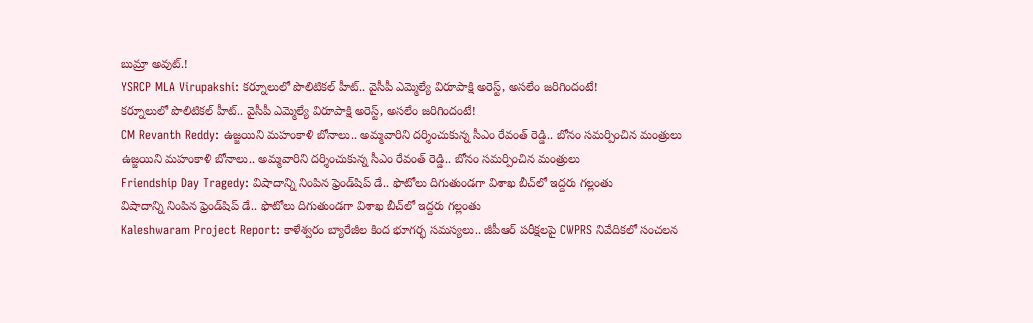బుమ్రా అవుట్.!
YSRCP MLA Virupakshi: కర్నూలులో పొలిటికల్ హీట్.. వైసీపీ ఎమ్మెల్యే విరూపాక్షి అరెస్ట్, అసలేం జరిగిందంటే!
కర్నూలులో పొలిటికల్ హీట్.. వైసీపీ ఎమ్మెల్యే విరూపాక్షి అరెస్ట్, అసలేం జరిగిందంటే!
CM Revanth Reddy: ఉజ్జయిని మహంకాళి బోనాలు.. అమ్మవారిని దర్శించుకున్న సీఎం రేవంత్ రెడ్డి.. బోనం సమర్పించిన మంత్రులు
ఉజ్జయిని మహంకాళి బోనాలు.. అమ్మవారిని దర్శించుకున్న సీఎం రేవంత్ రెడ్డి.. బోనం సమర్పించిన మంత్రులు
Friendship Day Tragedy: విషాదాన్ని నింపిన ఫ్రెండ్‌షిప్ డే.. ఫొటోలు దిగుతుండగా విశాఖ బీచ్‌లో ఇద్దరు గల్లంతు
విషాదాన్ని నింపిన ఫ్రెండ్‌షిప్ డే.. ఫొటోలు దిగుతుండగా విశాఖ బీచ్‌లో ఇద్దరు గల్లంతు
Kaleshwaram Project Report: కాళేశ్వరం బ్యారేజీల కింద భూగర్భ సమస్యలు.. జీపీఆర్ పరీక్షలపై CWPRS నివేదికలో సంచలన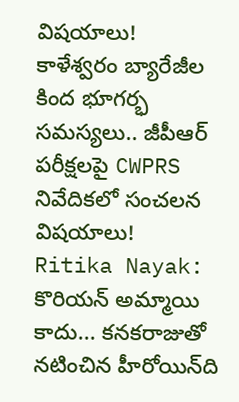విషయాలు!
కాళేశ్వరం బ్యారేజీల కింద భూగర్భ సమస్యలు.. జీపీఆర్ పరీక్షలపై CWPRS నివేదికలో సంచలన విషయాలు!
Ritika Nayak: కొరియన్ అమ్మాయి కాదు... కనకరాజుతో నటించిన హీరోయిన్‌ది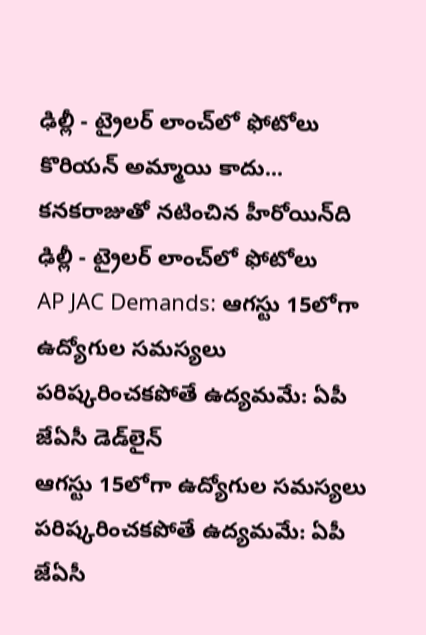ఢిల్లీ - ట్రైలర్‌ లాంచ్‌లో ఫోటోలు
కొరియన్ అమ్మాయి కాదు... కనకరాజుతో నటించిన హీరోయిన్‌ది ఢిల్లీ - ట్రైలర్‌ లాంచ్‌లో ఫోటోలు
AP JAC Demands: ఆగస్టు 15లోగా ఉద్యోగుల సమస్యలు పరిష్కరించకపోతే ఉద్యమమే: ఏపీ జేఏసీ డెడ్‌లైన్
ఆగస్టు 15లోగా ఉద్యోగుల సమస్యలు పరిష్కరించకపోతే ఉద్యమమే: ఏపీ జేఏసీ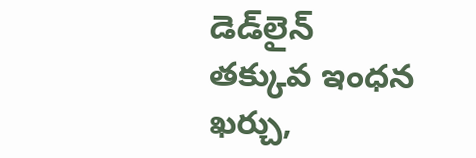డెడ్‌లైన్
తక్కువ ఇంధన ఖర్చు,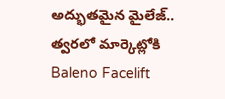అద్భుతమైన మైలేజ్.. త్వరలో మార్కెట్లోకి Baleno Facelift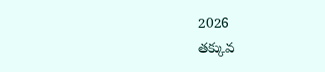2026
తక్కువ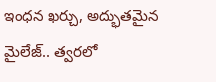ఇంధన ఖర్చు, అద్భుతమైన మైలేజ్.. త్వరలో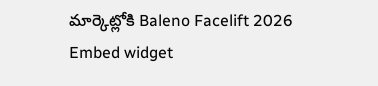మార్కెట్లోకి Baleno Facelift 2026
Embed widget